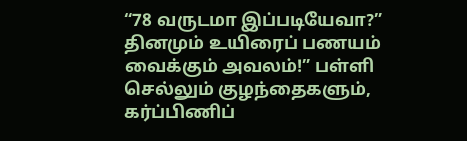“78 வருடமா இப்படியேவா?” தினமும் உயிரைப் பணயம் வைக்கும் அவலம்!” பள்ளி செல்லும் குழந்தைகளும், கர்ப்பிணிப்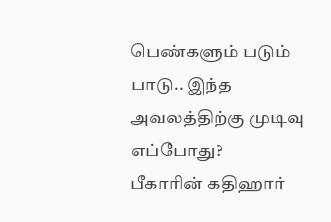பெண்களும் படும் பாடு.. இந்த அவலத்திற்கு முடிவு எப்போது?
பீகாரின் கதிஹார்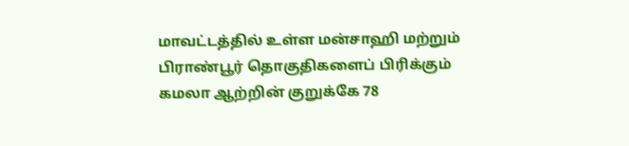மாவட்டத்தில் உள்ள மன்சாஹி மற்றும் பிராண்பூர் தொகுதிகளைப் பிரிக்கும் கமலா ஆற்றின் குறுக்கே 78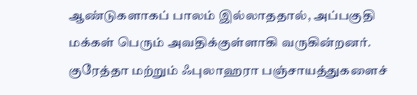ஆண்டுகளாகப் பாலம் இல்லாததால், அப்பகுதி மக்கள் பெரும் அவதிக்குள்ளாகி வருகின்றனர். குரேத்தா மற்றும் ஃபுலாஹரா பஞ்சாயத்துகளைச்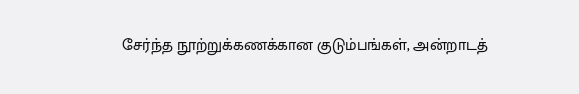சேர்ந்த நூற்றுக்கணக்கான குடும்பங்கள், அன்றாடத்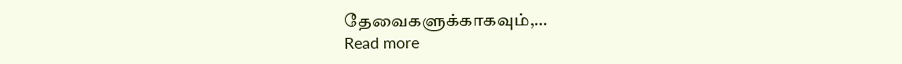தேவைகளுக்காகவும்,…
Read more